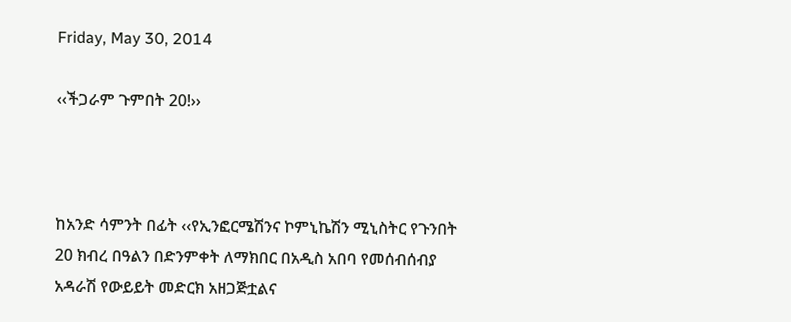Friday, May 30, 2014

‹‹ችጋራም ጉምበት 20!››



ከአንድ ሳምንት በፊት ‹‹የኢንፎርሜሽንና ኮምኒኬሽን ሚኒስትር የጉንበት 20 ክብረ በዓልን በድንምቀት ለማክበር በአዲስ አበባ የመሰብሰብያ አዳራሽ የውይይት መድርክ አዘጋጅቷልና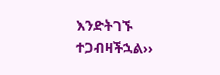እንድትገኙ ተጋብዛችኋል››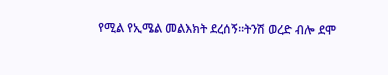የሚል የኢሜል መልእክት ደረሰኝ፡፡ትንሽ ወረድ ብሎ ደሞ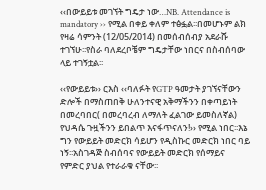‹‹በውይይቱ መገኘት ግዴታ ነው…NB. Attendance is mandatory ›› የሚል በቀይ ቀለም ተፅፏል፡፡በመሆኑም ልክ የዛሬ ሳምንት (12/05/2014) በመሰብሰብያ አደራሹ ተገኘሁ፡፡የስራ ባለደረቦቼም ግዴታቸው ነበርና በስብሰባው ላይ ተገኝቷል፡፡

‹‹የውይይቱ›› ርእስ ‹‹ባለፉት የGTP ዓመታት ያገኘናቸውን ድሎች በማስጠበቅ ሁለንተናዊ አቅማችንን በቀጣይነት በመረባበር( በመረባረብ ለማለት ፈልገው ይመስለኛል) የህዳሴ ጉዟችንን ይበልጥ እናፋጥናለን!›› የሚል ነበር፡፡እኔ ግን የውይይት መድርክ ሳይሆን የዲስኩር መድርክ ነበር ባይ ነኝ፡፡አስገዳጅ ስብሰባና የውይይት መድርክ የሰማይና የምድር ያህል የተራራቁ ናቸው፡፡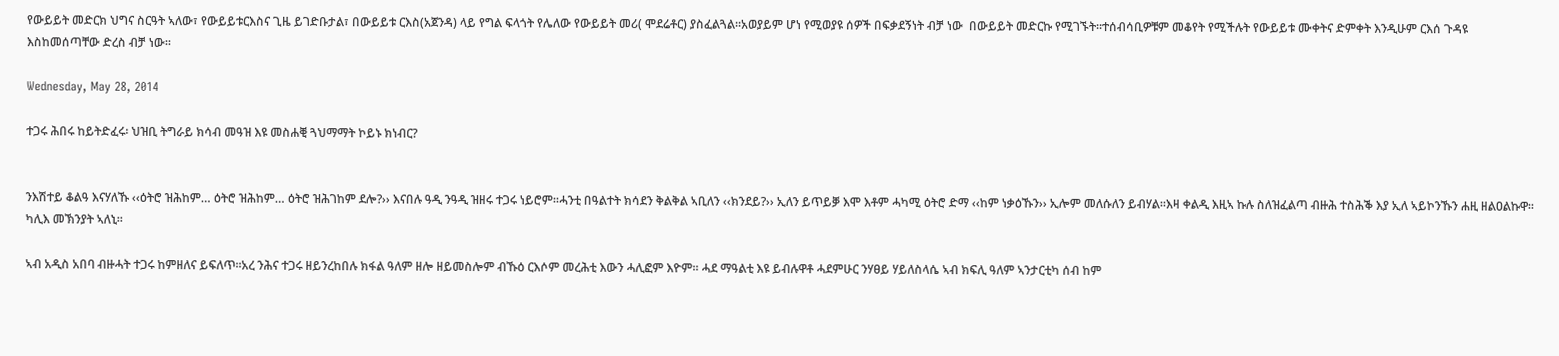የውይይት መድርክ ህግና ስርዓት ኣለው፣ የውይይቱርእስና ጊዜ ይገድቡታል፣ በውይይቱ ርእስ(አጀንዳ) ላይ የግል ፍላጎት የሌለው የውይይት መሪ( ሞደሬቶር) ያስፈልጓል፡፡አወያይም ሆነ የሚወያዩ ሰዎች በፍቃደኝነት ብቻ ነው  በውይይት መድርኩ የሚገኙት፡፡ተሰብሳቢዎቹም መቆየት የሚችሉት የውይይቱ ሙቀትና ድምቀት እንዲሁም ርእሰ ጉዳዩ እስከመሰጣቸው ድረስ ብቻ ነው፡፡

Wednesday, May 28, 2014

ተጋሩ ሕበሩ ከይትድፈሩ፡ ህዝቢ ትግራይ ክሳብ መዓዝ እዩ መስሐቒ ጓህማማት ኮይኑ ክነብር?


ንእሽተይ ቆልዓ እናሃለኹ ‹‹ዕትሮ ዝሕከም… ዕትሮ ዝሕከም… ዕትሮ ዝሕገከም ደሎ?›› እናበሉ ዓዲ ንዓዲ ዝዘሩ ተጋሩ ነይሮም፡፡ሓንቲ በዓልተት ክሳደን ቅልቅል ኣቢለን ‹‹ክንደይ?›› ኢለን ይጥይቓ እሞ እቶም ሓካሚ ዕትሮ ድማ ‹‹ከም ነቃዕኹን›› ኢሎም መለሱለን ይብሃል፡፡እዛ ቀልዲ እዚኣ ኩሉ ስለዝፈልጣ ብዙሕ ተስሕቕ እያ ኢለ ኣይኮንኹን ሐዚ ዘልዐልኩዋ፡፡ካሊእ መኽንያት ኣለኒ፡፡

ኣብ አዲስ አበባ ብዙሓት ተጋሩ ከምዘለና ይፍለጥ፡፡አረ ንሕና ተጋሩ ዘይንረከበሉ ክፋል ዓለም ዘሎ ዘይመስሎም ብኹዕ ርእሶም መረሕቲ እውን ሓሊፎም እዮም፡፡ ሓደ ማዓልቲ እዩ ይብሉዋቶ ሓደምሁር ንሃፀይ ሃይለስላሴ ኣብ ክፍሊ ዓለም ኣንታርቲካ ሰብ ከም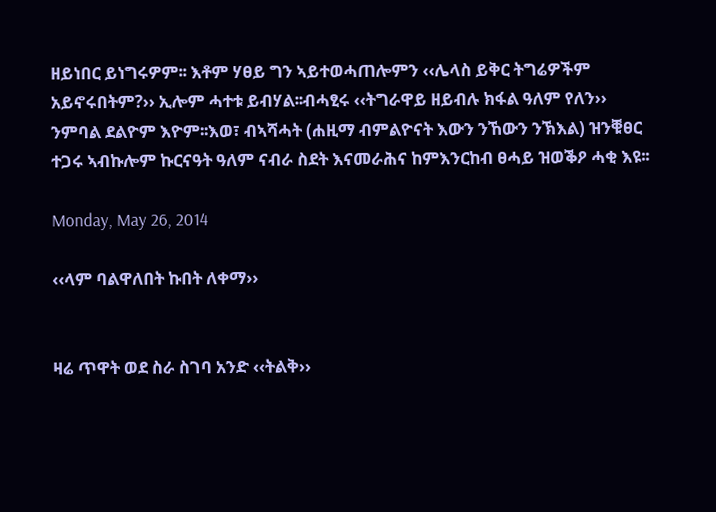ዘይነበር ይነግሩዎም፡፡ እቶም ሃፀይ ግን ኣይተወሓጠሎምን ‹‹ሌላስ ይቅር ትግሬዎችም አይኖሩበትም?›› ኢሎም ሓተቱ ይብሃል፡፡ብሓፂሩ ‹‹ትግራዋይ ዘይብሉ ክፋል ዓለም የለን›› ንምባል ደልዮም እዮም፡፡እወ፣ ብኣሻሓት (ሐዚማ ብምልዮናት እውን ንኸውን ንኽእል) ዝንቑፀር ተጋሩ ኣብኩሎም ኩርናዓት ዓለም ናብራ ስደት እናመራሕና ከምእንርከብ ፀሓይ ዝወቕዖ ሓቂ እዩ፡፡

Monday, May 26, 2014

‹‹ላም ባልዋለበት ኩበት ለቀማ››


ዛሬ ጥዋት ወደ ስራ ስገባ አንድ ‹‹ትልቅ››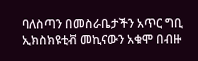ባለስጣን በመስራቤታችን አጥር ግቢ ኢክስክዩቲቭ መኪናውን አቁሞ በብዙ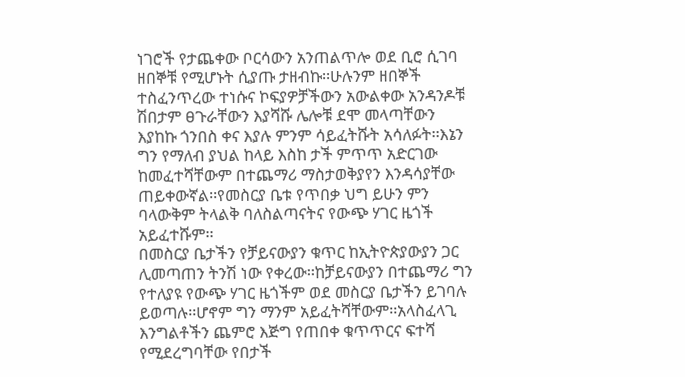ነገሮች የታጨቀው ቦርሳውን አንጠልጥሎ ወደ ቢሮ ሲገባ ዘበኞቹ የሚሆኑት ሲያጡ ታዘብኩ፡፡ሁሉንም ዘበኞች ተስፈንጥረው ተነሱና ኮፍያዎቻችውን አውልቀው አንዳንዶቹ ሽበታም ፀጉራቸውን እያሻሹ ሌሎቹ ደሞ መላጣቸውን እያከኩ ጎንበስ ቀና እያሉ ምንም ሳይፈትሹት አሳለፉት፡፡እኔን ግን የማለብ ያህል ከላይ እስከ ታች ምጥጥ አድርገው ከመፈተሻቸውም በተጨማሪ ማስታወቅያየን እንዳሳያቸው ጠይቀውኛል፡፡የመስርያ ቤቱ የጥበቃ ህግ ይሁን ምን ባላውቅም ትላልቅ ባለስልጣናትና የውጭ ሃገር ዜጎች አይፈተሹም፡፡
በመስርያ ቤታችን የቻይናውያን ቁጥር ከኢትዮጵያውያን ጋር ሊመጣጠን ትንሽ ነው የቀረው፡፡ከቻይናውያን በተጨማሪ ግን የተለያዩ የውጭ ሃገር ዜጎችም ወደ መስርያ ቤታችን ይገባሉ ይወጣሉ፡፡ሆኖም ግን ማንም አይፈትሻቸውም፡፡አላስፈላጊ እንግልቶችን ጨምሮ እጅግ የጠበቀ ቁጥጥርና ፍተሻ የሚደረግባቸው የበታች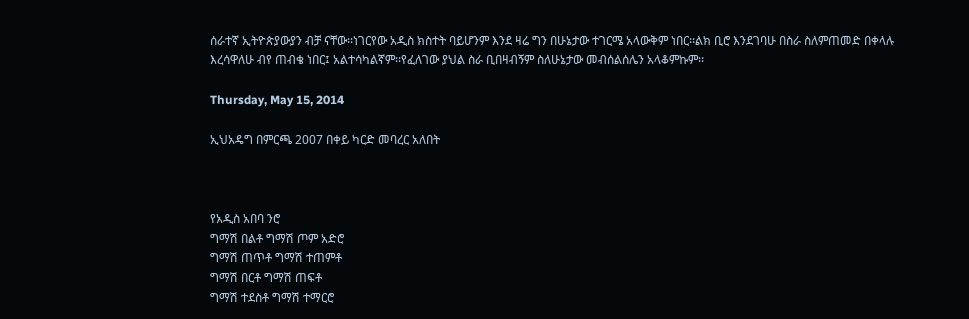ሰራተኛ ኢትዮጵያውያን ብቻ ናቸው፡፡ነገርየው አዲስ ክስተት ባይሆንም እንደ ዛሬ ግን በሁኔታው ተገርሜ አላውቅም ነበር፡፡ልክ ቢሮ እንደገባሁ በስራ ስለምጠመድ በቀላሉ እረሳዋለሁ ብየ ጠብቄ ነበር፤ አልተሳካልኛም፡፡የፈለገው ያህል ስራ ቢበዛብኝም ስለሁኔታው መብሰልሰሌን አላቆምኩም፡፡

Thursday, May 15, 2014

ኢህአዴግ በምርጫ 2007 በቀይ ካርድ መባረር አለበት



የአዲስ አበባ ንሮ
ግማሽ በልቶ ግማሽ ጦም አድሮ
ግማሽ ጠጥቶ ግማሽ ተጠምቶ
ግማሽ በርቶ ግማሽ ጠፍቶ
ግማሽ ተደስቶ ግማሽ ተማርሮ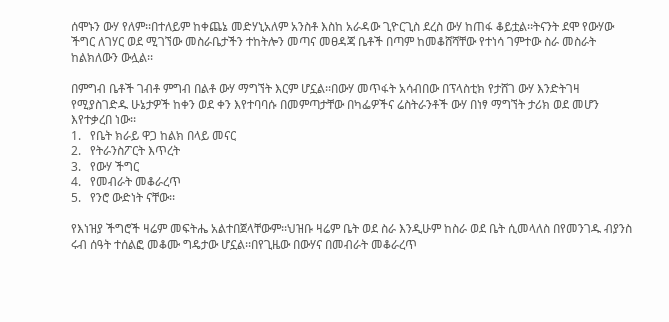ሰሞኑን ውሃ የለም፡፡በተለይም ከቀጨኔ መድሃኒአለም አንስቶ እስከ አራዳው ጊዮርጊስ ደረስ ውሃ ከጠፋ ቆይቷል፡፡ትናንት ደሞ የውሃው ችግር ለገሃር ወደ ሚገኘው መስራቤታችን ተከትሎን መጣና መፀዳጃ ቤቶች በጣም ከመቆሸሻቸው የተነሳ ገምተው ስራ መስራት ከልክለውን ውሏል፡፡

በምግብ ቤቶች ገብቶ ምግብ በልቶ ውሃ ማግኘት እርም ሆኗል፡፡በውሃ መጥፋት አሳብበው በፕላስቲክ የታሸገ ውሃ እንድትገዛ የሚያስገድዱ ሁኔታዎች ከቀን ወደ ቀን እየተባባሱ በመምጣታቸው በካፌዎችና ሬስትራንቶች ውሃ በነፃ ማግኘት ታሪክ ወደ መሆን እየተቃረበ ነው፡፡
1.   የቤት ክራይ ዋጋ ከልክ በላይ መናር
2.   የትራንስፖርት እጥረት
3.   የውሃ ችግር
4.   የመብራት መቆራረጥ
5.   የንሮ ውድነት ናቸው፡፡

የእነዝያ ችግሮች ዛሬም መፍትሔ አልተበጀላቸውም፡፡ህዝቡ ዛሬም ቤት ወደ ስራ እንዲሁም ከስራ ወደ ቤት ሲመላለስ በየመንገዱ ብያንስ ሩብ ሰዓት ተሰልፎ መቆሙ ግዴታው ሆኗል፡፡በየጊዜው በውሃና በመብራት መቆራረጥ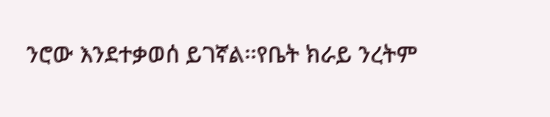ንሮው እንደተቃወሰ ይገኛል፡፡የቤት ክራይ ንረትም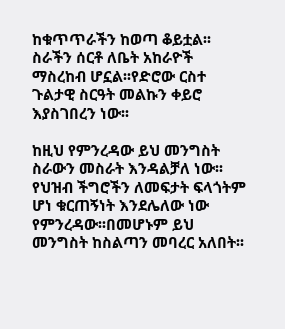ከቁጥጥራችን ከወጣ ቆይቷል፡፡ስራችን ሰርቶ ለቤት አከራዮች ማስረከብ ሆኗል፡፡የድሮው ርስተ ጉልታዊ ስርዓት መልኩን ቀይሮ እያስገበረን ነው፡፡

ከዚህ የምንረዳው ይህ መንግስት ስራውን መስራት እንዳልቻለ ነው፡፡የህዝብ ችግሮችን ለመፍታት ፍላጎትም ሆነ ቁርጠኝነት እንደሌለው ነው የምንረዳው፡፡በመሆኑም ይህ መንግስት ከስልጣን መባረር አለበት፡፡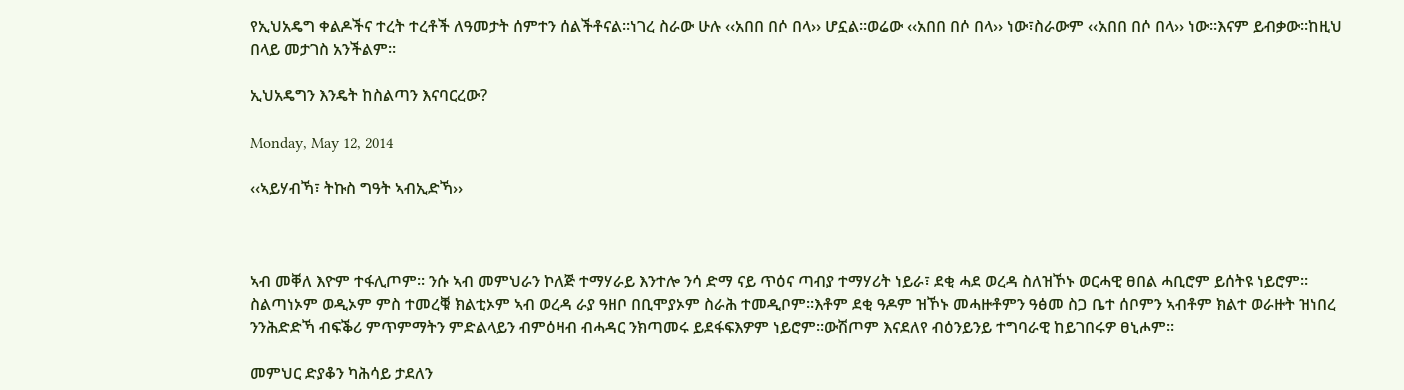የኢህአዴግ ቀልዶችና ተረት ተረቶች ለዓመታት ሰምተን ሰልችቶናል፡፡ነገረ ስራው ሁሉ ‹‹አበበ በሶ በላ›› ሆኗል፡፡ወሬው ‹‹አበበ በሶ በላ›› ነው፣ስራውም ‹‹አበበ በሶ በላ›› ነው፡፡እናም ይብቃው፡፡ከዚህ በላይ መታገስ አንችልም፡፡

ኢህአዴግን እንዴት ከስልጣን እናባርረው?

Monday, May 12, 2014

‹‹ኣይሃብኻ፣ ትኩስ ግዓት ኣብኢድኻ››



ኣብ መቐለ እዮም ተፋሊጦም፡፡ ንሱ ኣብ መምህራን ኮለጅ ተማሃራይ እንተሎ ንሳ ድማ ናይ ጥዕና ጣብያ ተማሃሪት ነይራ፣ ደቂ ሓደ ወረዳ ስለዝኾኑ ወርሓዊ ፀበል ሓቢሮም ይሰትዩ ነይሮም፡፡ስልጣነኦም ወዲኦም ምስ ተመረቑ ክልቲኦም ኣብ ወረዳ ራያ ዓዘቦ በቢሞያኦም ስራሕ ተመዲቦም፡፡እቶም ደቂ ዓዶም ዝኾኑ መሓዙቶምን ዓፅመ ስጋ ቤተ ሰቦምን ኣብቶም ክልተ ወራዙት ዝነበረ ንንሕድድኻ ብፍቕሪ ምጥምማትን ምድልላይን ብምዕዛብ ብሓዳር ንክጣመሩ ይደፋፍእዎም ነይሮም፡፡ውሽጦም እናደለየ ብዕንይንይ ተግባራዊ ከይገበሩዎ ፀኒሖም፡፡

መምህር ድያቆን ካሕሳይ ታደለን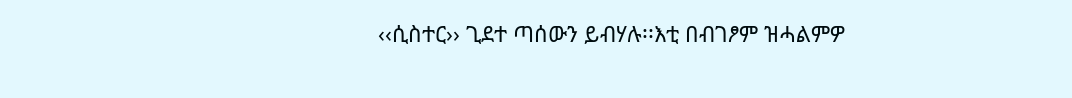‹‹ሲስተር›› ጊደተ ጣሰውን ይብሃሉ፡፡እቲ በብገፆም ዝሓልምዎ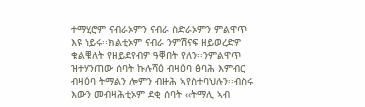ተማሂሮም ናብራኦምን ናብራ ስድራኦምን ምልዋጥ እዩ ነይሩ፡፡ክልቲኦም ናብራ ንምሽናፍ ዘይወረድዎ ቁልቑለት የዘይደየብዎ ዓቐበት የለን፡፡ንምልዋጥ ዝተሃንጠው ሰባት ኩሉሻዕ ብዛዕባ ፅባሕ እምብር ብዛዕባ ትማልን ሎምን ብዙሕ ኣየስተባህሉን፡፡ብስሩ እውን መብዛሕቲኦም ደቂ ሰባት ‹‹ትማሊ ኣብ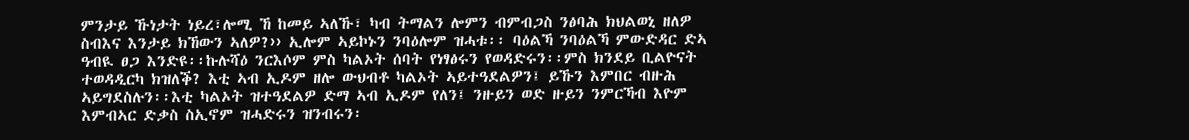ምንታይ ኹነታት ነይረ፣ሎሚ ኸ ከመይ ኣለኹ፣ ካብ ትማልን ሎምን ብምብጋስ ንፅባሕ ክህልወኒ ዘለዎ ስብእና እንታይ ክኸውን ኣለዎ?›› ኢሎም ኣይኮኑን ንባዕሎም ዝሓቱ፡፡ ባዕልኻ ንባዕልኻ ምውድዳር ድኣ ዓብዪ ፀጋ እንድዩ፡፡ኩሉሻዕ ንርእሶም ምስ ካልኦት ሰባት የነፃፅሩን የወዳድሩን፡፡ምስ ክንደይ ቢልዮናት ተወዳዲርካ ክዝለቕ? እቲ ኣብ ኢዶም ዘሎ ውህብቶ ካልኦት ኣይተዓደልዎን፤ ይኹን እምበር ብዙሕ ኣይግደስሉን፡፡እቲ ካልኦት ዝተዓደልዎ ድማ ኣብ ኢዶም የለን፤ ንዙይን ወድ ዙይን ንምርኻብ እዮም እምብኣር ድቃስ ስኢኖም ዝሓድሩን ዝንብሩን፡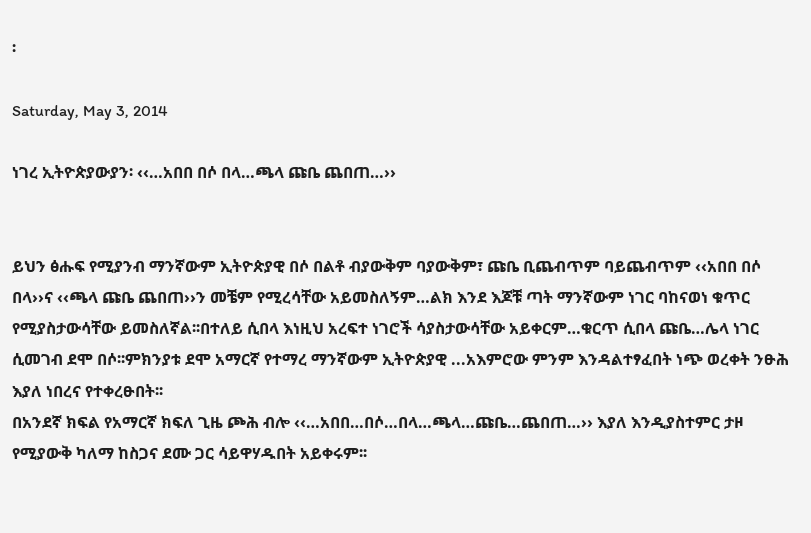፡

Saturday, May 3, 2014

ነገረ ኢትዮጵያውያን፡ ‹‹…አበበ በሶ በላ…ጫላ ጩቤ ጨበጠ…››


ይህን ፅሑፍ የሚያንብ ማንኛውም ኢትዮጵያዊ በሶ በልቶ ብያውቅም ባያውቅም፣ ጩቤ ቢጨብጥም ባይጨብጥም ‹‹አበበ በሶ በላ››ና ‹‹ጫላ ጩቤ ጨበጠ››ን መቼም የሚረሳቸው አይመስለኝም…ልክ እንደ እጆቹ ጣት ማንኛውም ነገር ባከናወነ ቁጥር የሚያስታውሳቸው ይመስለኛል፡፡በተለይ ሲበላ እነዚህ አረፍተ ነገሮች ሳያስታውሳቸው አይቀርም…ቁርጥ ሲበላ ጩቤ…ሌላ ነገር ሲመገብ ደሞ በሶ፡፡ምክንያቱ ደሞ አማርኛ የተማረ ማንኛውም ኢትዮጵያዊ ...አእምሮው ምንም እንዳልተፃፈበት ነጭ ወረቀት ንፁሕ እያለ ነበረና የተቀረፁበት፡፡
በአንደኛ ክፍል የአማርኛ ክፍለ ጊዜ ጮሕ ብሎ ‹‹…አበበ…በሶ…በላ…ጫላ…ጩቤ…ጨበጠ…›› እያለ እንዲያስተምር ታዞ የሚያውቅ ካለማ ከስጋና ደሙ ጋር ሳይዋሃዱበት አይቀሩም፡፡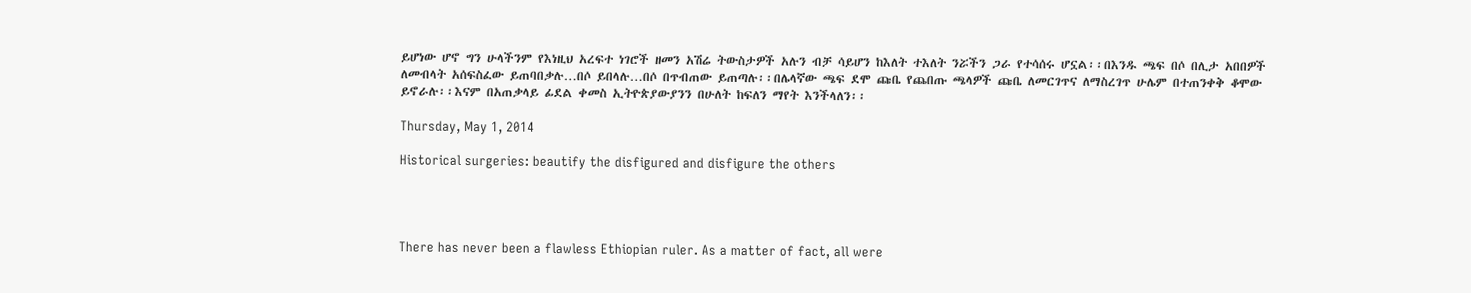ይሆነው ሆኖ ግን ሁላችንም የእነዚህ አረፍተ ነገሮች ዘመን አሽሬ ትውስታዎች አሉን ብቻ ሳይሆን ከእለት ተእለት ንሯችን ጋራ የተሳሰሩ ሆኗል፡፡በእንዱ ጫፍ በሶ በሊታ አበበዎች ለመብላት አሰፍስፈው ይጠባበቃሉ…በሶ ይበላሉ…በሶ በጥብጠው ይጠጣሉ፡፡በሌላኛው ጫፍ ደሞ ጩቤ የጨበጡ ጫላዎች ጩቤ ለመርገጥና ለማስረገጥ ሁሌም በተጠንቀቅ ቆሞው ይኖራሉ፡፡እናም በአጠቃላይ ፊደል ቀመስ ኢትዮጵያውያንን በሁለት ከፍለን ማየት እንችላለን፡፡

Thursday, May 1, 2014

Historical surgeries: beautify the disfigured and disfigure the others




There has never been a flawless Ethiopian ruler. As a matter of fact, all were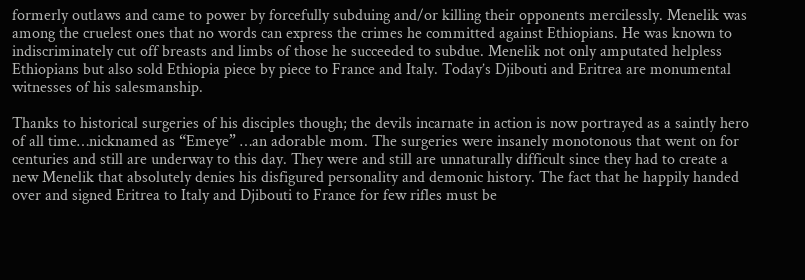formerly outlaws and came to power by forcefully subduing and/or killing their opponents mercilessly. Menelik was among the cruelest ones that no words can express the crimes he committed against Ethiopians. He was known to indiscriminately cut off breasts and limbs of those he succeeded to subdue. Menelik not only amputated helpless Ethiopians but also sold Ethiopia piece by piece to France and Italy. Today’s Djibouti and Eritrea are monumental witnesses of his salesmanship.

Thanks to historical surgeries of his disciples though; the devils incarnate in action is now portrayed as a saintly hero of all time…nicknamed as “Emeye” …an adorable mom. The surgeries were insanely monotonous that went on for centuries and still are underway to this day. They were and still are unnaturally difficult since they had to create a new Menelik that absolutely denies his disfigured personality and demonic history. The fact that he happily handed over and signed Eritrea to Italy and Djibouti to France for few rifles must be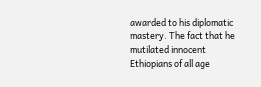awarded to his diplomatic mastery. The fact that he mutilated innocent Ethiopians of all age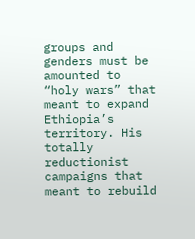groups and genders must be amounted to “holy wars” that meant to expand Ethiopia’s territory. His totally reductionist campaigns that meant to rebuild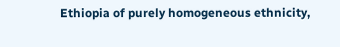Ethiopia of purely homogeneous ethnicity,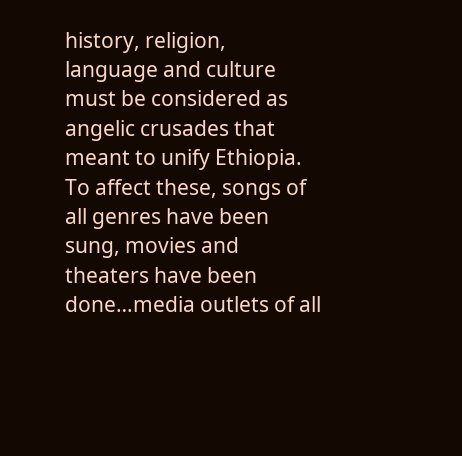history, religion, language and culture must be considered as angelic crusades that meant to unify Ethiopia. To affect these, songs of all genres have been sung, movies and theaters have been done…media outlets of all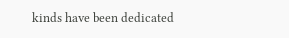kinds have been dedicated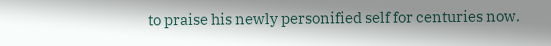to praise his newly personified self for centuries now.